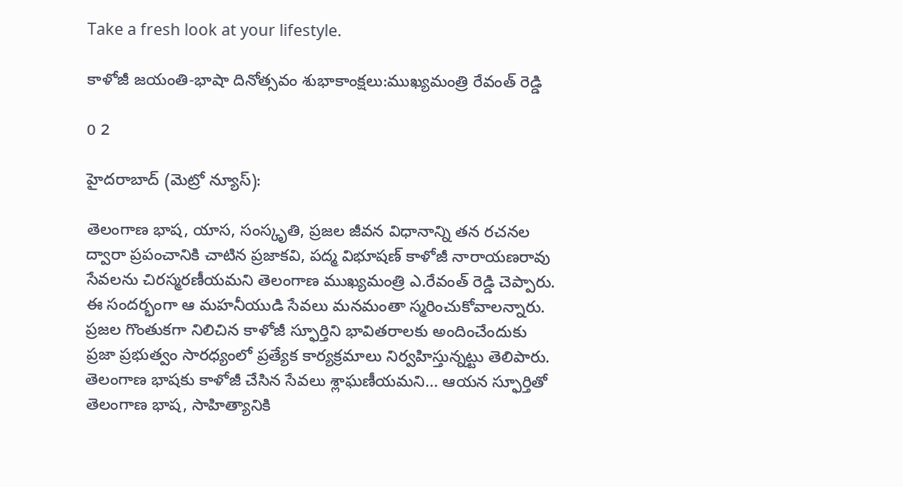Take a fresh look at your lifestyle.

కాళోజీ జయంతి-భాషా దినోత్సవం శుభాకాంక్ష‌లు:ముఖ్య‌మంత్రి రేవంత్ రెడ్డి

0 2

హైదరాబాద్ (మెట్రో న్యూస్):

తెలంగాణ భాష, యాస, సంస్కృతి, ప్రజల జీవన విధానాన్ని తన రచనల ద్వారా ప్రపంచానికి చాటిన ప్రజాకవి, పద్మ విభూషణ్‌ కాళోజీ నారాయణరావు సేవలను చిర‌స్మ‌ర‌ణీయ‌మ‌ని తెలంగాణ ముఖ్య‌మంత్రి ఎ.రేవంత్ రెడ్డి చెప్పారు. ఈ సందర్భంగా ఆ మ‌హ‌నీయుడి సేవ‌లు మ‌న‌మంతా స్మరించుకోవాల‌న్నారు. ప్రజల గొంతుకగా నిలిచిన కాళోజీ స్ఫూర్తిని భావితరాలకు అందించేందుకు ప్ర‌జా ప్ర‌భుత్వం సార‌ధ్యంలో ప్రత్యేక కార్యక్రమాలు నిర్వ‌హిస్తున్న‌ట్టు తెలిపారు. తెలంగాణ భాషకు కాళోజీ చేసిన సేవలు శ్లాఘ‌ణీయమ‌ని… ఆయన స్ఫూర్తితో తెలంగాణ భాష, సాహిత్యానికి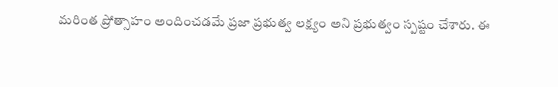మరింత ప్రోత్సాహం అందించడమే ప్రజా ప్రభుత్వ లక్ష్యం అని ప్రభుత్వం స్ప‌ష్టం చేశారు. ఈ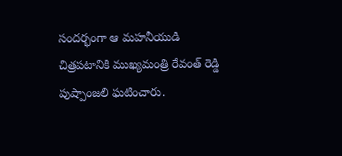సందర్భంగా ఆ మహనీయుడి చిత్రపటానికి ముఖ్యమంత్రి రేవంత్ రెడ్డి పుష్పాంజలి ఘటించారు.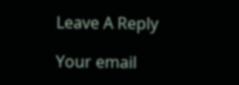Leave A Reply

Your email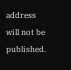address will not be published.